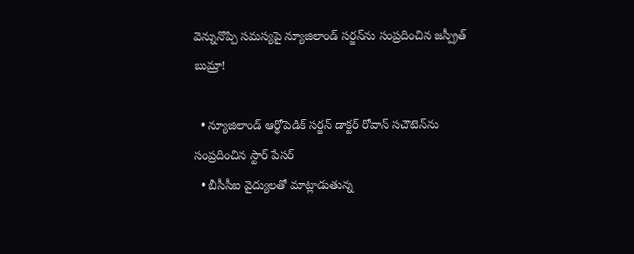వెన్నునొప్పి సమస్యపై న్యూజిలాండ్ సర్జన్‌ను సంప్రదించిన జస్ప్రీత్ బుమ్రా!

  • న్యూజిలాండ్‌ ఆర్థోపెడిక్ సర్జన్ డాక్టర్ రోవాన్ సచౌటెన్‌ను సంప్రదించిన స్టార్ పేసర్
  • బీసీసీఐ వైద్యులతో మాట్లాడుతున్న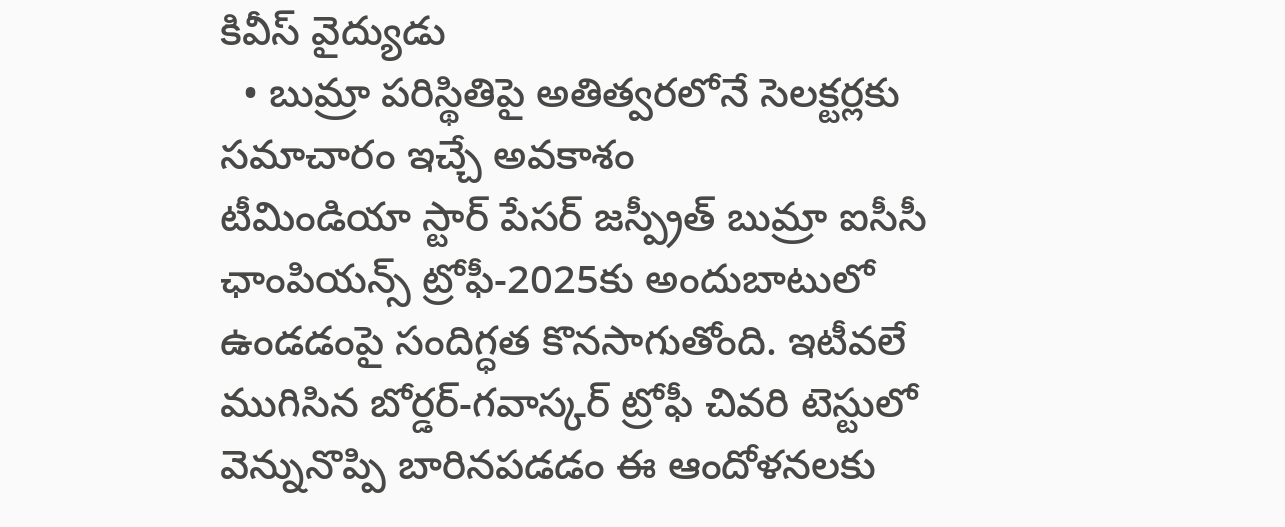కివీస్ వైద్యుడు
  • బుమ్రా పరిస్థితిపై అతిత్వరలోనే సెలక్టర్లకు సమాచారం ఇచ్చే అవకాశం
టీమిండియా స్టార్ పేసర్ జస్ప్రీత్ బుమ్రా ఐసీసీ ఛాంపియన్స్ ట్రోఫీ-2025కు అందుబాటులో ఉండడంపై సందిగ్ధత కొనసాగుతోంది. ఇటీవలే ముగిసిన బోర్డర్-గవాస్కర్ ట్రోఫీ చివరి టెస్టులో వెన్నునొప్పి బారినపడడం ఈ ఆందోళనలకు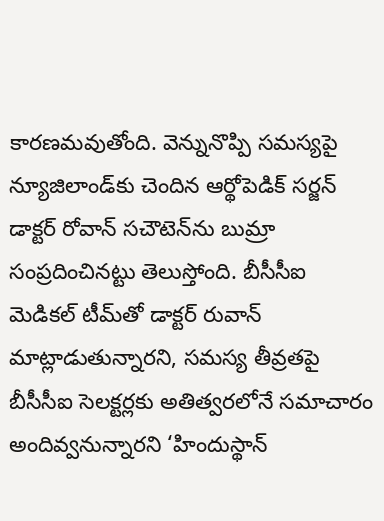కారణమవుతోంది. వెన్నునొప్పి సమస్యపై న్యూజిలాండ్‌కు చెందిన ఆర్థోపెడిక్ సర్జన్ డాక్టర్ రోవాన్ సచౌటెన్‌ను బుమ్రా సంప్రదించినట్టు తెలుస్తోంది. బీసీసీఐ మెడికల్ టీమ్‌తో డాక్టర్ రువాన్ మాట్లాడుతున్నారని, సమస్య తీవ్రతపై బీసీసీఐ సెలక్టర్లకు అతిత్వరలోనే సమాచారం అందివ్వనున్నారని ‘హిందుస్థాన్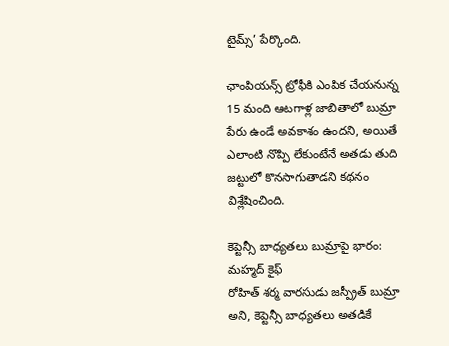టైమ్స్’ పేర్కొంది.

ఛాంపియన్స్ ట్రోఫీకి ఎంపిక చేయనున్న 15 మంది ఆటగాళ్ల జాబితాలో బుమ్రా పేరు ఉండే అవకాశం ఉందని, అయితే ఎలాంటి నొప్పి లేకుంటేనే అతడు తుది జట్టులో కొనసాగుతాడని కథనం విశ్లేషించింది.

కెప్టెన్సీ బాధ్యతలు బుమ్రాపై భారం: మహ్మద్ కైఫ్
రోహిత్ శర్మ వారసుడు జస్ప్రీత్ బుమ్రా అని, కెప్టెన్సీ బాధ్యతలు అతడికే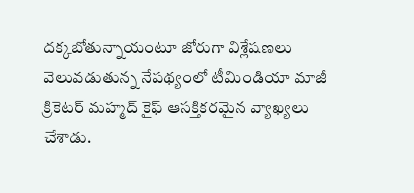దక్కబోతున్నాయంటూ జోరుగా విశ్లేషణలు వెలువడుతున్న నేపథ్యంలో టీమిండియా మాజీ క్రికెటర్ మహ్మద్ కైఫ్ ఆసక్తికరమైన వ్యాఖ్యలు చేశాడు.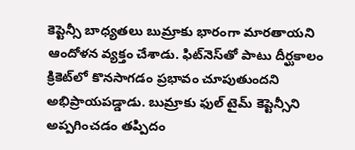కెప్టెన్సీ బాధ్యతలు బుమ్రాకు భారంగా మారతాయని ఆందోళన వ్యక్తం చేశాడు. ఫిట్‌నెస్‌‌తో పాటు దీర్ఘకాలం క్రికెట్‌లో కొనసాగడం ప్రభావం చూపుతుందని అభిప్రాయపడ్డాడు. బుమ్రాకు ఫుల్ టైమ్ కెప్టెన్సీని అప్పగించడం తప్పిదం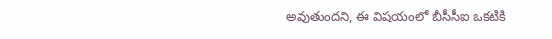అవుతుందని, ఈ విషయంలో బీసీసీఐ ఒకటికి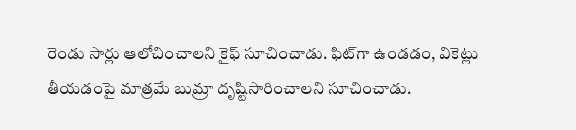రెండు సార్లు ఆలోచించాలని కైఫ్ సూచించాడు. ఫిట్‌గా ఉండడం, వికెట్లు తీయడంపై మాత్రమే బుమ్రా దృష్టిసారించాలని సూచించాడు.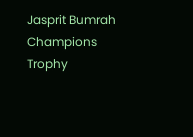Jasprit Bumrah
Champions Trophy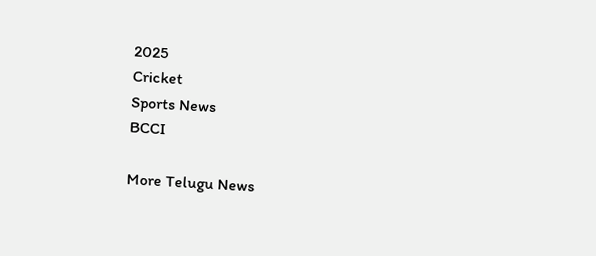2025
Cricket
Sports News
BCCI

More Telugu News